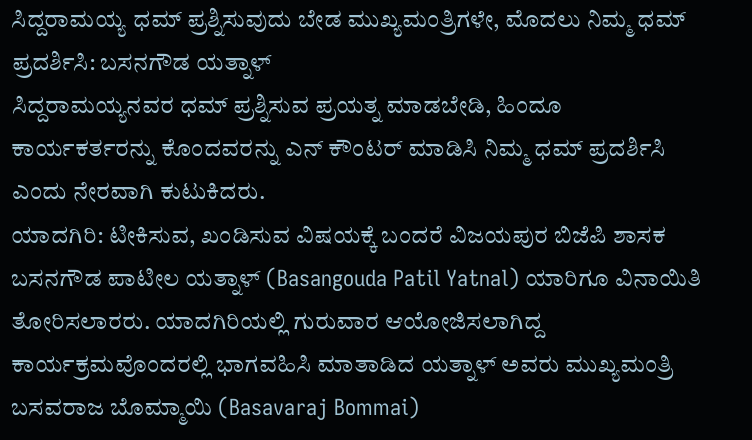ಸಿದ್ದರಾಮಯ್ಯ ಧಮ್ ಪ್ರಶ್ನಿಸುವುದು ಬೇಡ ಮುಖ್ಯಮಂತ್ರಿಗಳೇ, ಮೊದಲು ನಿಮ್ಮ ಧಮ್ ಪ್ರದರ್ಶಿಸಿ: ಬಸನಗೌಡ ಯತ್ನಾಳ್
ಸಿದ್ದರಾಮಯ್ಯನವರ ಧಮ್ ಪ್ರಶ್ನಿಸುವ ಪ್ರಯತ್ನ ಮಾಡಬೇಡಿ, ಹಿಂದೂ ಕಾರ್ಯಕರ್ತರನ್ನು ಕೊಂದವರನ್ನು ಎನ್ ಕೌಂಟರ್ ಮಾಡಿಸಿ ನಿಮ್ಮ ಧಮ್ ಪ್ರದರ್ಶಿಸಿ ಎಂದು ನೇರವಾಗಿ ಕುಟುಕಿದರು.
ಯಾದಗಿರಿ: ಟೀಕಿಸುವ, ಖಂಡಿಸುವ ವಿಷಯಕ್ಕೆ ಬಂದರೆ ವಿಜಯಪುರ ಬಿಜೆಪಿ ಶಾಸಕ ಬಸನಗೌಡ ಪಾಟೀಲ ಯತ್ನಾಳ್ (Basangouda Patil Yatnal) ಯಾರಿಗೂ ವಿನಾಯಿತಿ ತೋರಿಸಲಾರರು. ಯಾದಗಿರಿಯಲ್ಲಿ ಗುರುವಾರ ಆಯೋಜಿಸಲಾಗಿದ್ದ ಕಾರ್ಯಕ್ರಮವೊಂದರಲ್ಲಿ ಭಾಗವಹಿಸಿ ಮಾತಾಡಿದ ಯತ್ನಾಳ್ ಅವರು ಮುಖ್ಯಮಂತ್ರಿ ಬಸವರಾಜ ಬೊಮ್ಮಾಯಿ (Basavaraj Bommai)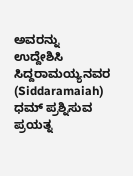ಅವರನ್ನು ಉದ್ದೇಶಿಸಿ ಸಿದ್ದರಾಮಯ್ಯನವರ (Siddaramaiah) ಧಮ್ ಪ್ರಶ್ನಿಸುವ ಪ್ರಯತ್ನ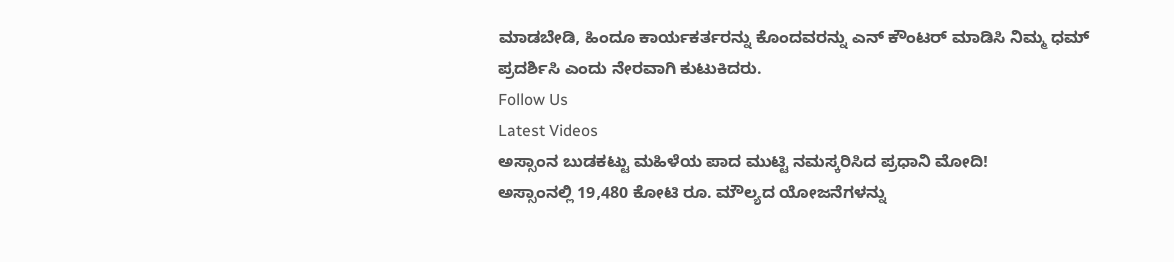ಮಾಡಬೇಡಿ, ಹಿಂದೂ ಕಾರ್ಯಕರ್ತರನ್ನು ಕೊಂದವರನ್ನು ಎನ್ ಕೌಂಟರ್ ಮಾಡಿಸಿ ನಿಮ್ಮ ಧಮ್ ಪ್ರದರ್ಶಿಸಿ ಎಂದು ನೇರವಾಗಿ ಕುಟುಕಿದರು.
Follow Us
Latest Videos
ಅಸ್ಸಾಂನ ಬುಡಕಟ್ಟು ಮಹಿಳೆಯ ಪಾದ ಮುಟ್ಟಿ ನಮಸ್ಕರಿಸಿದ ಪ್ರಧಾನಿ ಮೋದಿ!
ಅಸ್ಸಾಂನಲ್ಲಿ 19,480 ಕೋಟಿ ರೂ. ಮೌಲ್ಯದ ಯೋಜನೆಗಳನ್ನು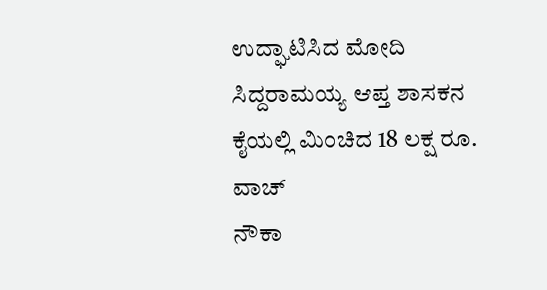ಉದ್ಘಾಟಿಸಿದ ಮೋದಿ
ಸಿದ್ದರಾಮಯ್ಯ ಆಪ್ತ ಶಾಸಕನ ಕೈಯಲ್ಲಿ ಮಿಂಚಿದ 18 ಲಕ್ಷ ರೂ. ವಾಚ್
ನೌಕಾ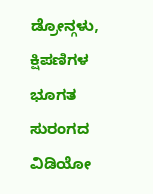ಡ್ರೋನ್ಗಳು, ಕ್ಷಿಪಣಿಗಳ ಭೂಗತ ಸುರಂಗದ ವಿಡಿಯೋ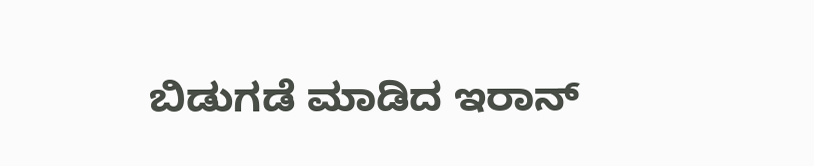ಬಿಡುಗಡೆ ಮಾಡಿದ ಇರಾನ್